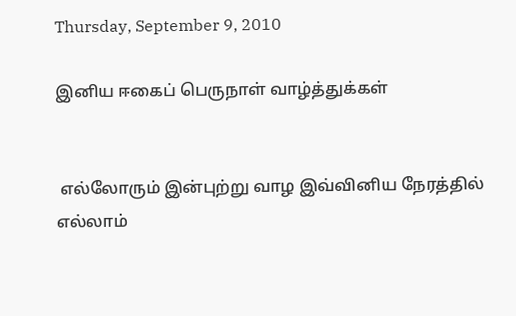Thursday, September 9, 2010

இனிய ஈகைப் பெருநாள் வாழ்த்துக்கள்


 எல்லோரும் இன்புற்று வாழ இவ்வினிய நேரத்தில் எல்லாம்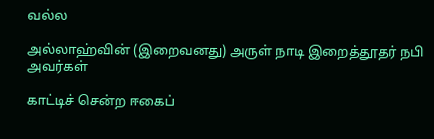வல்ல

அல்லாஹ்வின் (இறைவனது) அருள் நாடி இறைத்தூதர் நபி அவர்கள்

காட்டிச் சென்ற ஈகைப்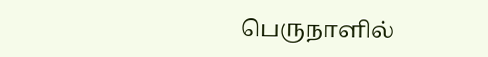பெருநாளில்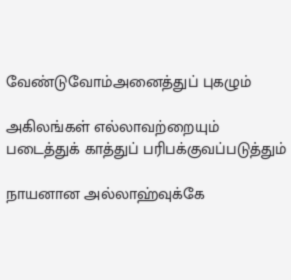வேண்டுவோம்அனைத்துப் புகழும்

அகிலங்கள் எல்லாவற்றையும் படைத்துக் காத்துப் பரிபக்குவப்படுத்தும்

நாயனான அல்லாஹ்வுக்கே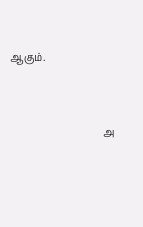ஆகும்.




                                     அ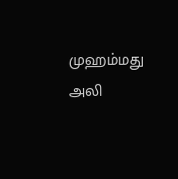முஹம்மது அலி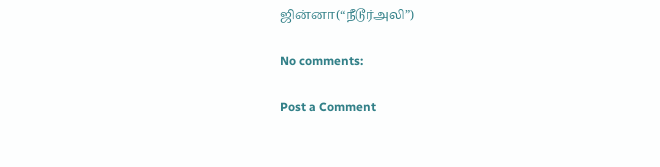ஜின்னா(“நீடூர்அலி”)

No comments:

Post a Comment